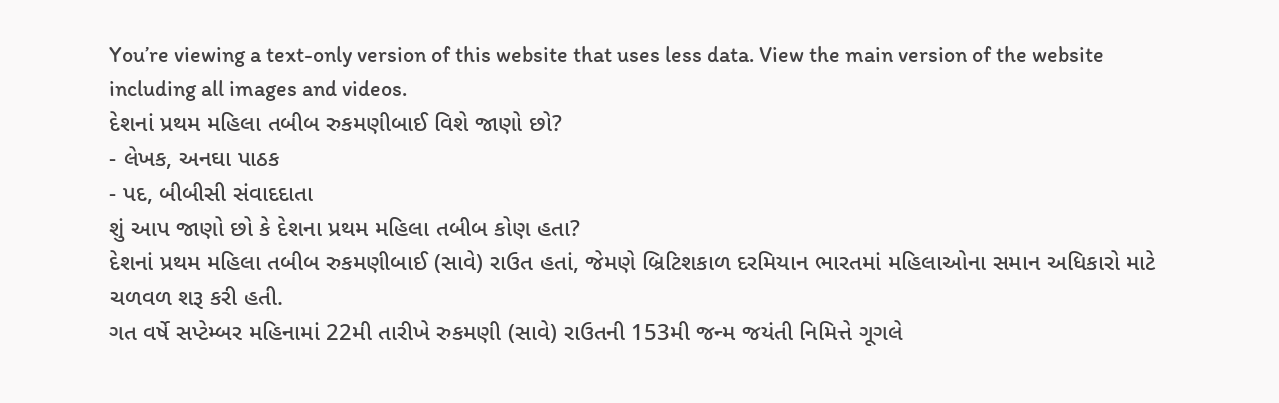You’re viewing a text-only version of this website that uses less data. View the main version of the website including all images and videos.
દેશનાં પ્રથમ મહિલા તબીબ રુકમણીબાઈ વિશે જાણો છો?
- લેખક, અનઘા પાઠક
- પદ, બીબીસી સંવાદદાતા
શું આપ જાણો છો કે દેશના પ્રથમ મહિલા તબીબ કોણ હતા?
દેશનાં પ્રથમ મહિલા તબીબ રુકમણીબાઈ (સાવે) રાઉત હતાં, જેમણે બ્રિટિશકાળ દરમિયાન ભારતમાં મહિલાઓના સમાન અધિકારો માટે ચળવળ શરૂ કરી હતી.
ગત વર્ષે સપ્ટેમ્બર મહિનામાં 22મી તારીખે રુકમણી (સાવે) રાઉતની 153મી જન્મ જયંતી નિમિત્તે ગૂગલે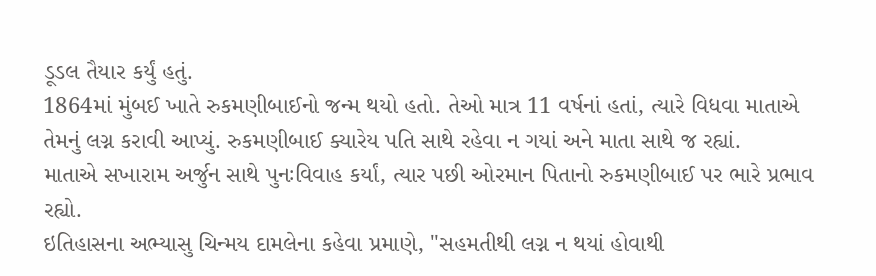ડૂડલ તૈયાર કર્યું હતું.
1864માં મુંબઈ ખાતે રુકમણીબાઈનો જન્મ થયો હતો. તેઓ માત્ર 11 વર્ષનાં હતાં, ત્યારે વિધવા માતાએ તેમનું લગ્ન કરાવી આપ્યું. રુકમણીબાઈ ક્યારેય પતિ સાથે રહેવા ન ગયાં અને માતા સાથે જ રહ્યાં.
માતાએ સખારામ અર્જુન સાથે પુનઃવિવાહ કર્યાં, ત્યાર પછી ઓરમાન પિતાનો રુકમણીબાઈ પર ભારે પ્રભાવ રહ્યો.
ઇતિહાસના અભ્યાસુ ચિન્મય દામલેના કહેવા પ્રમાણે, "સહમતીથી લગ્ન ન થયાં હોવાથી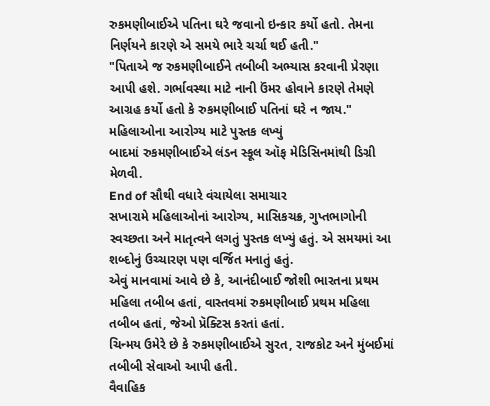રુકમણીબાઈએ પતિના ઘરે જવાનો ઇન્કાર કર્યો હતો. તેમના નિર્ણયને કારણે એ સમયે ભારે ચર્ચા થઈ હતી."
"પિતાએ જ રુકમણીબાઈને તબીબી અભ્યાસ કરવાની પ્રેરણા આપી હશે. ગર્ભાવસ્થા માટે નાની ઉંમર હોવાને કારણે તેમણે આગ્રહ કર્યો હતો કે રુકમણીબાઈ પતિનાં ઘરે ન જાય."
મહિલાઓના આરોગ્ય માટે પુસ્તક લખ્યું
બાદમાં રુકમણીબાઈએ લંડન સ્કૂલ ઑફ મેડિસિનમાંથી ડિગ્રી મેળવી.
End of સૌથી વધારે વંચાયેલા સમાચાર
સખારામે મહિલાઓનાં આરોગ્ય, માસિકચક્ર, ગુપ્તભાગોની સ્વચ્છતા અને માતૃત્વને લગતું પુસ્તક લખ્યું હતું. એ સમયમાં આ શબ્દોનું ઉચ્ચારણ પણ વર્જિત મનાતું હતું.
એવું માનવામાં આવે છે કે, આનંદીબાઈ જોશી ભારતના પ્રથમ મહિલા તબીબ હતાં, વાસ્તવમાં રુકમણીબાઈ પ્રથમ મહિલા તબીબ હતાં, જેઓ પ્રૅક્ટિસ કરતાં હતાં.
ચિન્મય ઉમેરે છે કે રુકમણીબાઈએ સુરત, રાજકોટ અને મુંબઈમાં તબીબી સેવાઓ આપી હતી.
વૈવાહિક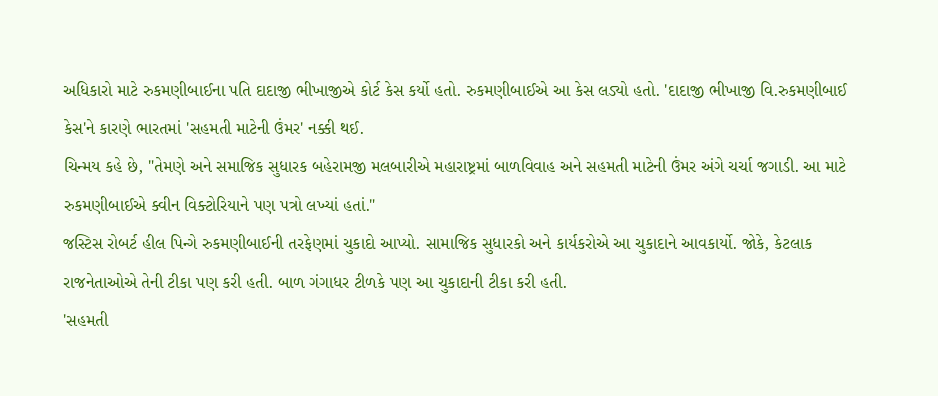અધિકારો માટે રુકમણીબાઈના પતિ દાદાજી ભીખાજીએ કોર્ટ કેસ કર્યો હતો. રુકમણીબાઈએ આ કેસ લડ્યો હતો. 'દાદાજી ભીખાજી વિ.રુકમણીબાઈ કેસ'ને કારણે ભારતમાં 'સહમતી માટેની ઉંમર' નક્કી થઈ.
ચિન્મય કહે છે, "તેમણે અને સમાજિક સુધારક બહેરામજી મલબારીએ મહારાષ્ટ્રમાં બાળવિવાહ અને સહમતી માટેની ઉંમર અંગે ચર્ચા જગાડી. આ માટે રુકમણીબાઈએ ક્વીન વિક્ટોરિયાને પણ પત્રો લખ્યાં હતાં."
જસ્ટિસ રોબર્ટ હીલ પિન્ગે રુકમણીબાઈની તરફેણમાં ચુકાદો આપ્યો. સામાજિક સુધારકો અને કાર્યકરોએ આ ચુકાદાને આવકાર્યો. જોકે, કેટલાક રાજનેતાઓએ તેની ટીકા પણ કરી હતી. બાળ ગંગાધર ટીળકે પણ આ ચુકાદાની ટીકા કરી હતી.
'સહમતી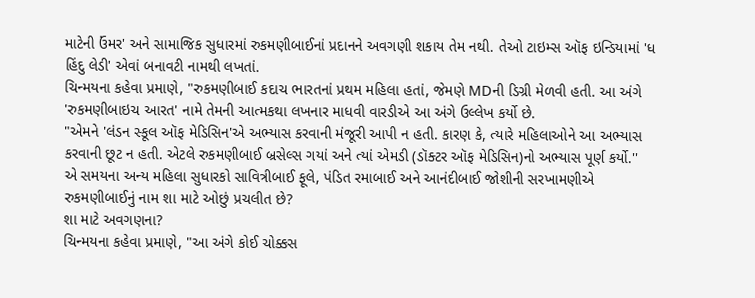માટેની ઉંમર' અને સામાજિક સુધારમાં રુકમણીબાઈનાં પ્રદાનને અવગણી શકાય તેમ નથી. તેઓ ટાઇમ્સ ઑફ ઇન્ડિયામાં 'ધ હિંદુ લેડી' એવાં બનાવટી નામથી લખતાં.
ચિન્મયના કહેવા પ્રમાણે, "રુકમણીબાઈ કદાચ ભારતનાં પ્રથમ મહિલા હતાં, જેમણે MDની ડિગ્રી મેળવી હતી. આ અંગે 'રુકમણીબાઇચ આરત' નામે તેમની આત્મકથા લખનાર માધવી વારડીએ આ અંગે ઉલ્લેખ કર્યો છે.
"એમને 'લંડન સ્કૂલ ઑફ મેડિસિન'એ અભ્યાસ કરવાની મંજૂરી આપી ન હતી. કારણ કે, ત્યારે મહિલાઓને આ અભ્યાસ કરવાની છૂટ ન હતી. એટલે રુકમણીબાઈ બ્રસેલ્સ ગયાં અને ત્યાં એમડી (ડૉક્ટર ઑફ મેડિસિન)નો અભ્યાસ પૂર્ણ કર્યો.''
એ સમયના અન્ય મહિલા સુધારકો સાવિત્રીબાઈ ફૂલે, પંડિત રમાબાઈ અને આનંદીબાઈ જોશીની સરખામણીએ રુકમણીબાઈનું નામ શા માટે ઓછું પ્રચલીત છે?
શા માટે અવગણના?
ચિન્મયના કહેવા પ્રમાણે, "આ અંગે કોઈ ચોક્કસ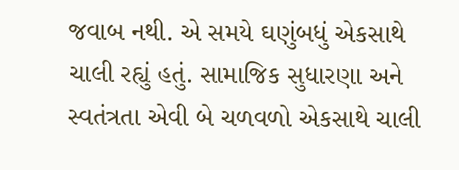જવાબ નથી. એ સમયે ઘણુંબધું એકસાથે ચાલી રહ્યું હતું. સામાજિક સુધારણા અને સ્વતંત્રતા એવી બે ચળવળો એકસાથે ચાલી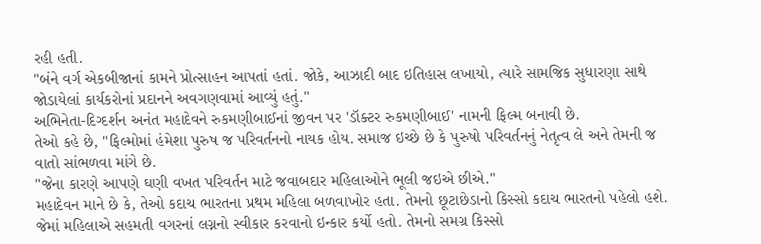રહી હતી.
"બંને વર્ગ એકબીજાનાં કામને પ્રોત્સાહન આપતાં હતાં. જોકે, આઝાદી બાદ ઇતિહાસ લખાયો, ત્યારે સામજિક સુધારણા સાથે જોડાયેલાં કાર્યકરોનાં પ્રદાનને અવગણવામાં આવ્યું હતું."
અભિનેતા-દિગ્દર્શન અનંત મહાદેવને રુકમણીબાઈનાં જીવન પર 'ડૉક્ટર રુકમણીબાઈ' નામની ફિલ્મ બનાવી છે.
તેઓ કહે છે, "ફિલ્મોમાં હંમેશા પુરુષ જ પરિવર્તનનો નાયક હોય. સમાજ ઇચ્છે છે કે પુરુષો પરિવર્તનનું નેતૃત્વ લે અને તેમની જ વાતો સાંભળવા માંગે છે.
"જેના કારણે આપણે ઘણી વખત પરિવર્તન માટે જવાબદાર મહિલાઓને ભૂલી જઇએ છીએ."
મહાદેવન માને છે કે, તેઓ કદાચ ભારતના પ્રથમ મહિલા બળવાખોર હતા. તેમનો છૂટાછેડાનો કિસ્સો કદાચ ભારતનો પહેલો હશે.
જેમાં મહિલાએ સહમતી વગરનાં લગ્નનો સ્વીકાર કરવાનો ઇન્કાર કર્યો હતો. તેમનો સમગ્ર કિસ્સો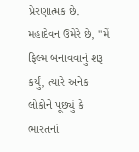પ્રેરણાત્મક છે.
મહાદેવન ઉમેરે છે, "મેં ફિલ્મ બનાવવાનું શરૂ કર્યું, ત્યારે અનેક લોકોને પૂછ્યું કે ભારતનાં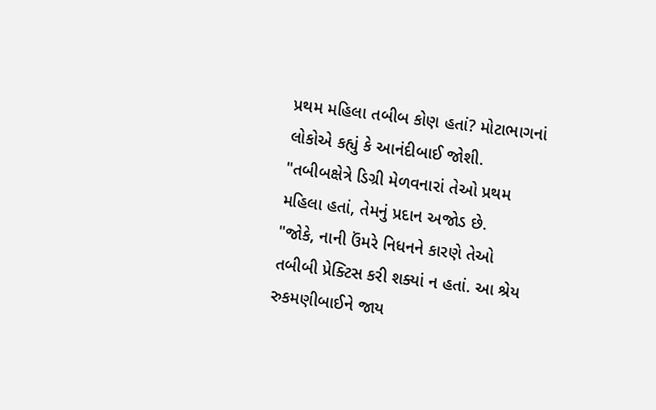પ્રથમ મહિલા તબીબ કોણ હતાં? મોટાભાગનાં લોકોએ કહ્યું કે આનંદીબાઈ જોશી.
"તબીબક્ષેત્રે ડિગ્રી મેળવનારાં તેઓ પ્રથમ મહિલા હતાં, તેમનું પ્રદાન અજોડ છે.
"જોકે, નાની ઉંમરે નિધનને કારણે તેઓ તબીબી પ્રેક્ટિસ કરી શક્યાં ન હતાં. આ શ્રેય રુકમણીબાઈને જાય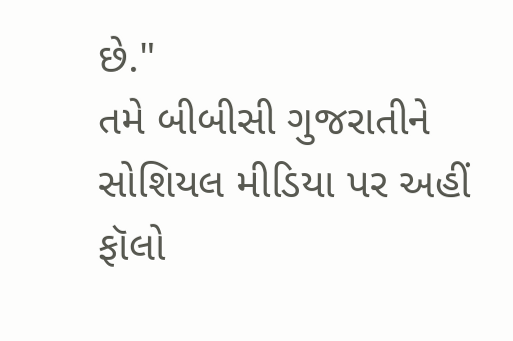છે."
તમે બીબીસી ગુજરાતીને સોશિયલ મીડિયા પર અહીં ફૉલો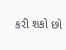કરી શકો છો